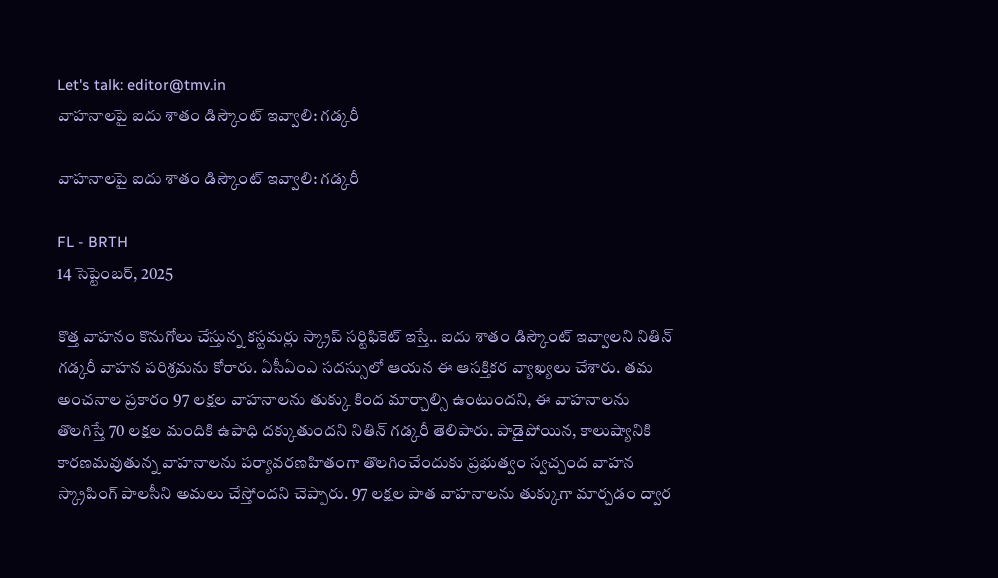Let's talk: editor@tmv.in
వాహనాలపై ఐదు శాతం డిస్కౌంట్ ఇవ్వాలి: గడ్కరీ

వాహనాలపై ఐదు శాతం డిస్కౌంట్ ఇవ్వాలి: గడ్కరీ

FL - BRTH
14 సెప్టెంబర్, 2025

కొత్త వాహనం కొనుగోలు చేస్తున్న కస్టమర్లు స్క్రాప్ సర్టిఫికెట్ ఇస్తే.. ఐదు శాతం డిస్కౌంట్ ఇవ్వాలని నితిన్ గడ్కరీ వాహన పరిశ్రమను కోరారు. ఏసీఏంఎ సదస్సులో ఆయన ఈ ఆసక్తికర వ్యాఖ్యలు చేశారు. తమ అంచనాల ప్రకారం 97 లక్షల వాహనాలను తుక్కు కింద మార్చాల్సి ఉంటుందని, ఈ వాహనాలను తొలగిస్తే 70 లక్షల మందికి ఉపాధి దక్కుతుందని నితిన్ గడ్కరీ తెలిపారు. పాడైపోయిన, కాలుష్యానికి కారణమవుతున్న వాహనాలను పర్యావరణహితంగా తొలగించేందుకు ప్రభుత్వం స్వచ్చంద వాహన స్క్రాపింగ్ పాలసీని అమలు చేస్తోందని చెప్పారు. 97 లక్షల పాత వాహనాలను తుక్కుగా మార్చడం ద్వార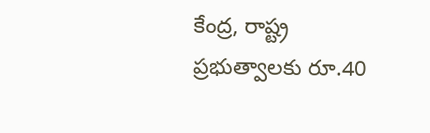కేంద్ర, రాష్ట్ర ప్రభుత్వాలకు రూ.40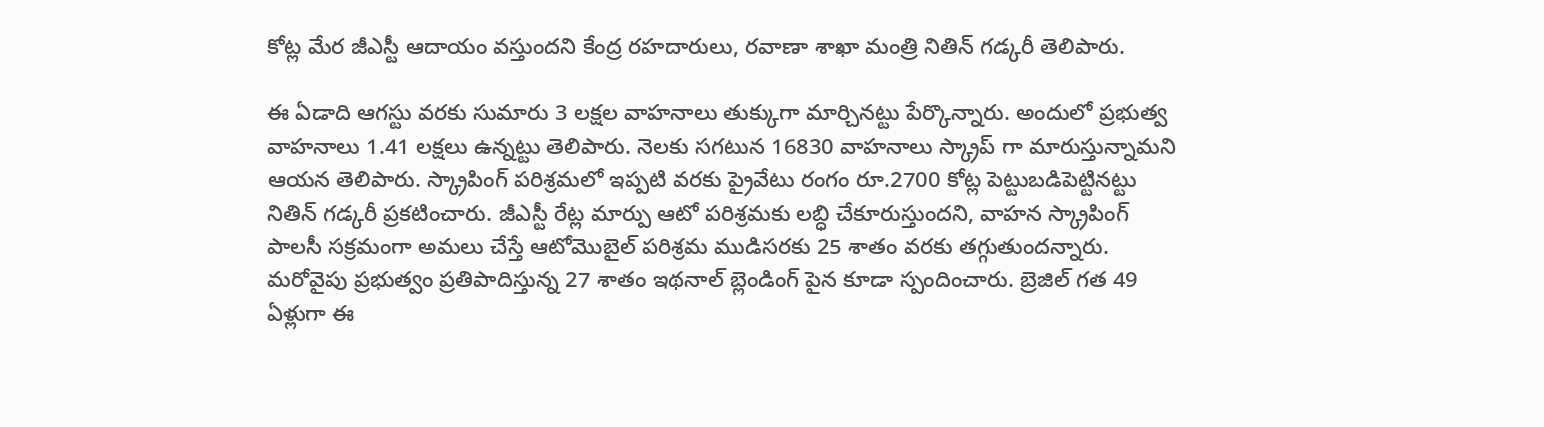కోట్ల మేర జీఎస్టీ ఆదాయం వస్తుందని కేంద్ర రహదారులు, రవాణా శాఖా మంత్రి నితిన్ గడ్కరీ తెలిపారు.

ఈ ఏడాది ఆగస్టు వరకు సుమారు 3 లక్షల వాహనాలు తుక్కుగా మార్చినట్టు పేర్కొన్నారు. అందులో ప్రభుత్వ వాహనాలు 1.41 లక్షలు ఉన్నట్టు తెలిపారు. నెలకు సగటున 16830 వాహనాలు స్క్రాప్ గా మారుస్తున్నామని ఆయన తెలిపారు. స్క్రాపింగ్ పరిశ్రమలో ఇప్పటి వరకు ప్రైవేటు రంగం రూ.2700 కోట్ల పెట్టుబడిపెట్టినట్టు నితిన్ గడ్కరీ ప్రకటించారు. జీఎస్టీ రేట్ల మార్పు ఆటో పరిశ్రమకు లబ్ధి చేకూరుస్తుందని, వాహన స్క్రాపింగ్ పాలసీ సక్రమంగా అమలు చేస్తే ఆటోమొబైల్ పరిశ్రమ ముడిసరకు 25 శాతం వరకు తగ్గుతుందన్నారు. మరోవైపు ప్రభుత్వం ప్రతిపాదిస్తున్న 27 శాతం ఇథనాల్ బ్లెండింగ్ పైన కూడా స్పందించారు. బ్రెజిల్ గత 49 ఏళ్లుగా ఈ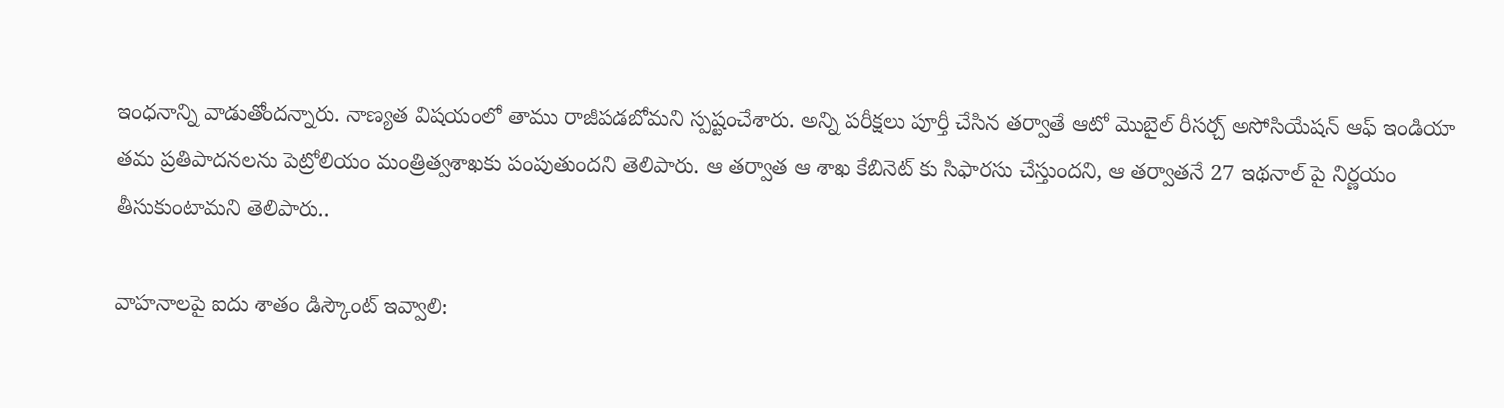ఇంధనాన్ని వాడుతోందన్నారు. నాణ్యత విషయంలో తాము రాజీపడబోమని స్పష్టంచేశారు. అన్ని పరీక్షలు పూర్తీ చేసిన తర్వాతే ఆటో మొబైల్ రీసర్చ్ అసోసియేషన్ ఆఫ్ ఇండియా తమ ప్రతిపాదనలను పెట్రోలియం మంత్రిత్వశాఖకు పంపుతుందని తెలిపారు. ఆ తర్వాత ఆ శాఖ కేబినెట్ కు సిఫారసు చేస్తుందని, ఆ తర్వాతనే 27 ఇథనాల్ పై నిర్ణయం తీసుకుంటామని తెలిపారు..

వాహనాలపై ఐదు శాతం డిస్కౌంట్ ఇవ్వాలి: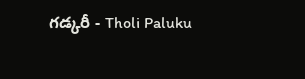గడ్కరీ - Tholi Paluku